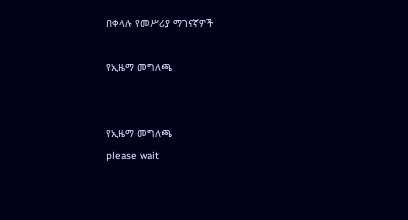በቀላሉ የመሥሪያ ማገናኛዎች

የኢዜማ መግለጫ


የኢዜማ መግለጫ
please wait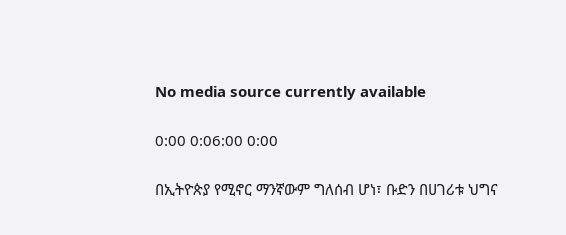No media source currently available

0:00 0:06:00 0:00

በኢትዮጵያ የሚኖር ማንኛውም ግለሰብ ሆነ፣ ቡድን በሀገሪቱ ህግና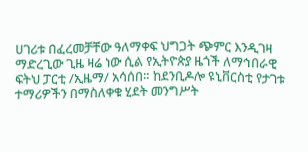ሀገሪቱ በፈረመቻቸው ዓለማቀፍ ህግጋት ጭምር እንዲገዛ ማድረጊው ጊዜ ዛሬ ነው ሲል የኢትዮጵያ ዜጎች ለማኅበራዊ ፍትህ ፓርቲ /ኢዜማ/ አሳሰበ። ከደንቢዶሎ ዩኒቨርስቲ የታገቱ ተማሪዎችን በማስለቀቁ ሂደት መንግሥት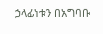ኃላፊነቱን በአግባቡ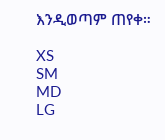እንዲወጣም ጠየቀ።

XS
SM
MD
LG